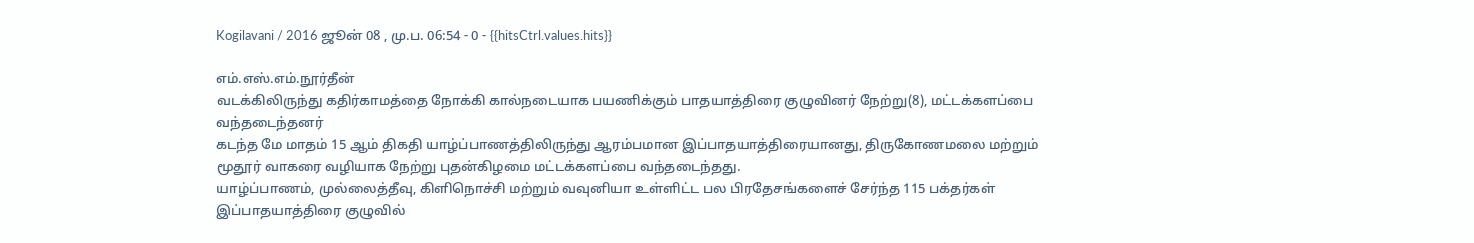Kogilavani / 2016 ஜூன் 08 , மு.ப. 06:54 - 0 - {{hitsCtrl.values.hits}}

எம்.எஸ்.எம்.நூர்தீன்
வடக்கிலிருந்து கதிர்காமத்தை நோக்கி கால்நடையாக பயணிக்கும் பாதயாத்திரை குழுவினர் நேற்று(8), மட்டக்களப்பை வந்தடைந்தனர்
கடந்த மே மாதம் 15 ஆம் திகதி யாழ்ப்பாணத்திலிருந்து ஆரம்பமான இப்பாதயாத்திரையானது, திருகோணமலை மற்றும் மூதூர் வாகரை வழியாக நேற்று புதன்கிழமை மட்டக்களப்பை வந்தடைந்தது.
யாழ்ப்பாணம், முல்லைத்தீவு, கிளிநொச்சி மற்றும் வவுனியா உள்ளிட்ட பல பிரதேசங்களைச் சேர்ந்த 115 பக்தர்கள் இப்பாதயாத்திரை குழுவில்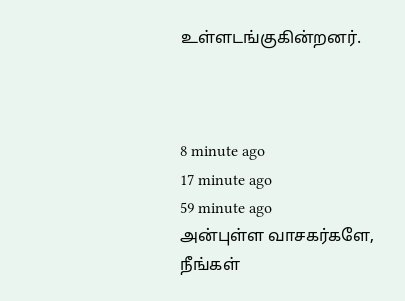உள்ளடங்குகின்றனர்.



8 minute ago
17 minute ago
59 minute ago
அன்புள்ள வாசகர்களே,
நீங்கள்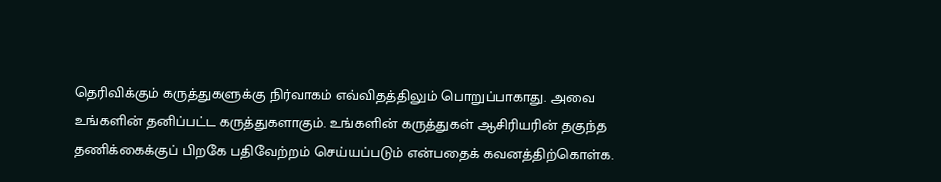தெரிவிக்கும் கருத்துகளுக்கு நிர்வாகம் எவ்விதத்திலும் பொறுப்பாகாது. அவை உங்களின் தனிப்பட்ட கருத்துகளாகும். உங்களின் கருத்துகள் ஆசிரியரின் தகுந்த தணிக்கைக்குப் பிறகே பதிவேற்றம் செய்யப்படும் என்பதைக் கவனத்திற்கொள்க.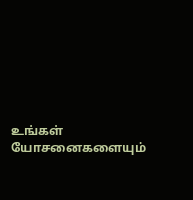உங்கள் யோசனைகளையும்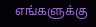எங்களுக்கு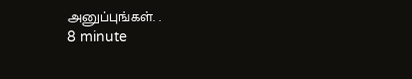அனுப்புங்கள். .
8 minute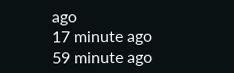ago
17 minute ago
59 minute ago